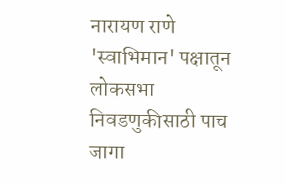नारायण राणे 'स्वाभिमान' पक्षातून लोकसभा निवडणुकीसाठी पाच जागा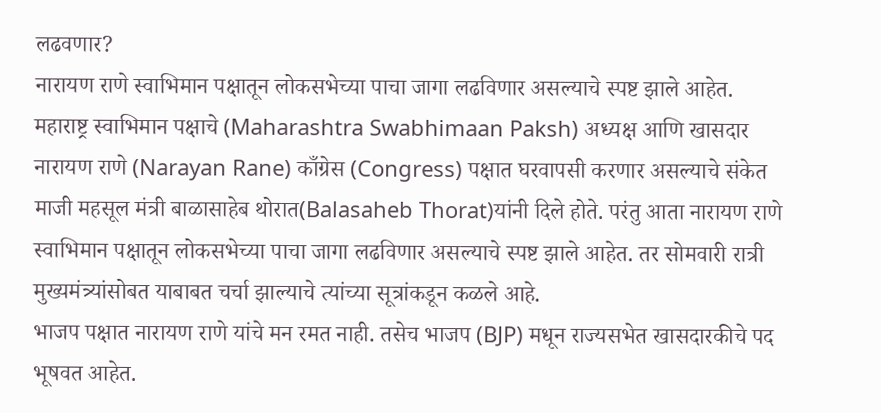लढवणार?
नारायण राणे स्वाभिमान पक्षातून लोकसभेच्या पाचा जागा लढविणार असल्याचे स्पष्ट झाले आहेत.
महाराष्ट्र स्वाभिमान पक्षाचे (Maharashtra Swabhimaan Paksh) अध्यक्ष आणि खासदार नारायण राणे (Narayan Rane) काँग्रेस (Congress) पक्षात घरवापसी करणार असल्याचे संकेत माजी महसूल मंत्री बाळासाहेब थोरात(Balasaheb Thorat)यांनी दिले होते. परंतु आता नारायण राणे स्वाभिमान पक्षातून लोकसभेच्या पाचा जागा लढविणार असल्याचे स्पष्ट झाले आहेत. तर सोमवारी रात्री मुख्यमंत्र्यांसोबत याबाबत चर्चा झाल्याचे त्यांच्या सूत्रांकडून कळले आहे.
भाजप पक्षात नारायण राणे यांचे मन रमत नाही. तसेच भाजप (BJP) मधून राज्यसभेत खासदारकीचे पद भूषवत आहेत.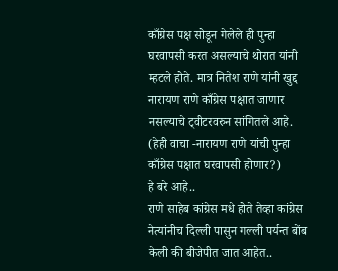काँग्रेस पक्ष सोडून गेलेले ही पुन्हा घरवापसी करत असल्याचे थोरात यांनी म्हटले होते. मात्र नितेश राणे यांनी खुद्द नारायण राणे काँग्रेस पक्षात जाणार नसल्याचे ट्वीटरवरुन सांगितले आहे. (हेही वाचा -नारायण राणे यांची पुन्हा काँग्रेस पक्षात घरवापसी होणार?)
हे बरे आहे..
राणे साहेब कांग्रेस मधे होते तेव्हा कांग्रेस नेत्यांनीच दिल्ली पासुन गल्ली पर्यन्त बोंब केली की बीजेपीत जात आहेत..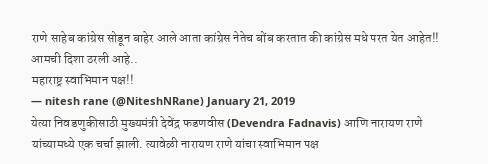राणे साहेब कांग्रेस सोडून बाहेर आले आता कांग्रेस नेतेच बोंब करतात की कांग्रेस मधे परत येत आहेत!!
आमची दिशा ठरली आहे..
महाराष्ट्र स्वाभिमान पक्ष!!
— nitesh rane (@NiteshNRane) January 21, 2019
येत्या निवडणुकीसाठी मुख्यमंत्री देवेंद्र फडणवीस (Devendra Fadnavis) आणि नारायण राणे यांच्यामध्ये एक चर्चा झाली. त्यावेळी नारायण राणे यांचा स्वाभिमान पक्ष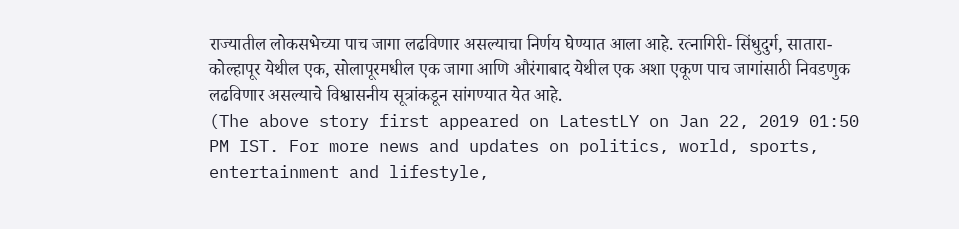राज्यातील लोकसभेच्या पाच जागा लढविणार असल्याचा निर्णय घेण्यात आला आहे. रत्नागिरी- सिंधुदुर्ग, सातारा-कोल्हापूर येथील एक, सोलापूरमधील एक जागा आणि औरंगाबाद येथील एक अशा एकूण पाच जागांसाठी निवडणुक लढविणार असल्याचे विश्वासनीय सूत्रांकडून सांगण्यात येत आहे.
(The above story first appeared on LatestLY on Jan 22, 2019 01:50 PM IST. For more news and updates on politics, world, sports, entertainment and lifestyle,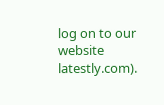log on to our website latestly.com).